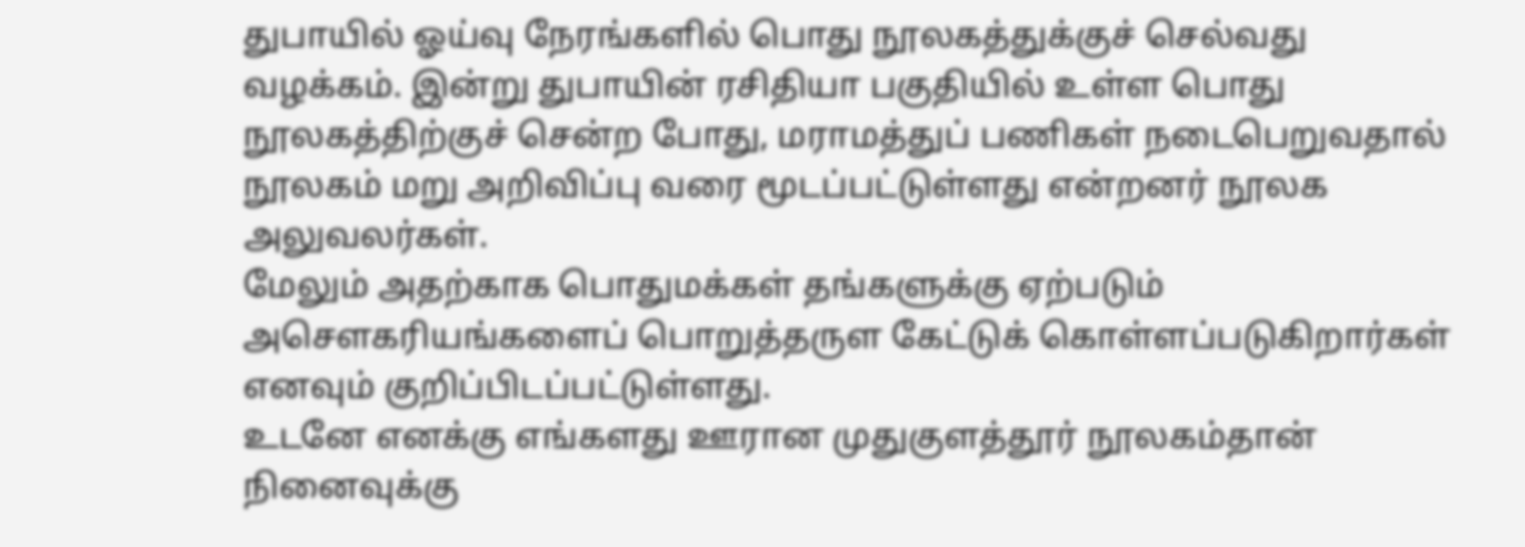துபாயில் ஓய்வு நேரங்களில் பொது நூலகத்துக்குச் செல்வது வழக்கம். இன்று துபாயின் ரசிதியா பகுதியில் உள்ள பொது நூலகத்திற்குச் சென்ற போது, மராமத்துப் பணிகள் நடைபெறுவதால் நூலகம் மறு அறிவிப்பு வரை மூடப்பட்டுள்ளது என்றனர் நூலக அலுவலர்கள்.
மேலும் அதற்காக பொதுமக்கள் தங்களுக்கு ஏற்படும் அசௌகரியங்களைப் பொறுத்தருள கேட்டுக் கொள்ளப்படுகிறார்கள் எனவும் குறிப்பிடப்பட்டுள்ளது.
உடனே எனக்கு எங்களது ஊரான முதுகுளத்தூர் நூலகம்தான் நினைவுக்கு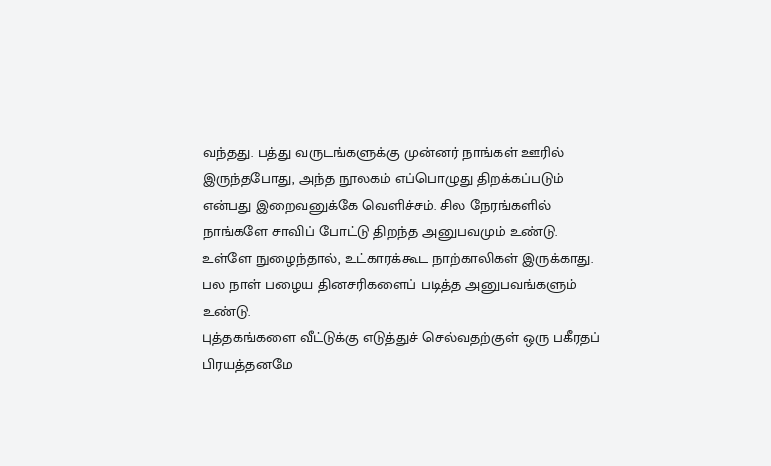வந்தது. பத்து வருடங்களுக்கு முன்னர் நாங்கள் ஊரில் இருந்தபோது, அந்த நூலகம் எப்பொழுது திறக்கப்படும் என்பது இறைவனுக்கே வெளிச்சம். சில நேரங்களில் நாங்களே சாவிப் போட்டு திறந்த அனுபவமும் உண்டு.
உள்ளே நுழைந்தால், உட்காரக்கூட நாற்காலிகள் இருக்காது. பல நாள் பழைய தினசரிகளைப் படித்த அனுபவங்களும் உண்டு.
புத்தகங்களை வீட்டுக்கு எடுத்துச் செல்வதற்குள் ஒரு பகீரதப் பிரயத்தனமே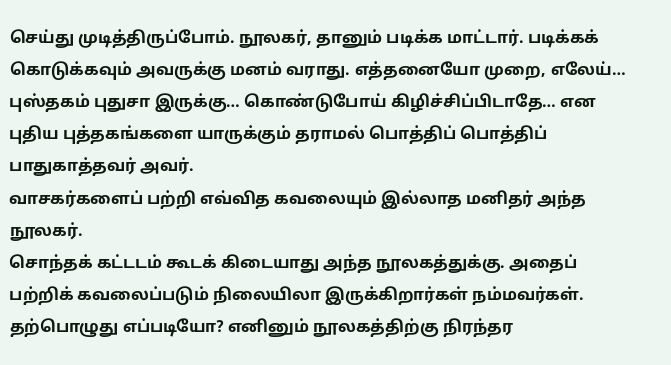செய்து முடித்திருப்போம். நூலகர், தானும் படிக்க மாட்டார். படிக்கக் கொடுக்கவும் அவருக்கு மனம் வராது. எத்தனையோ முறை, எலேய்… புஸ்தகம் புதுசா இருக்கு… கொண்டுபோய் கிழிச்சிப்பிடாதே… என புதிய புத்தகங்களை யாருக்கும் தராமல் பொத்திப் பொத்திப் பாதுகாத்தவர் அவர்.
வாசகர்களைப் பற்றி எவ்வித கவலையும் இல்லாத மனிதர் அந்த நூலகர்.
சொந்தக் கட்டடம் கூடக் கிடையாது அந்த நூலகத்துக்கு. அதைப் பற்றிக் கவலைப்படும் நிலையிலா இருக்கிறார்கள் நம்மவர்கள்.
தற்பொழுது எப்படியோ? எனினும் நூலகத்திற்கு நிரந்தர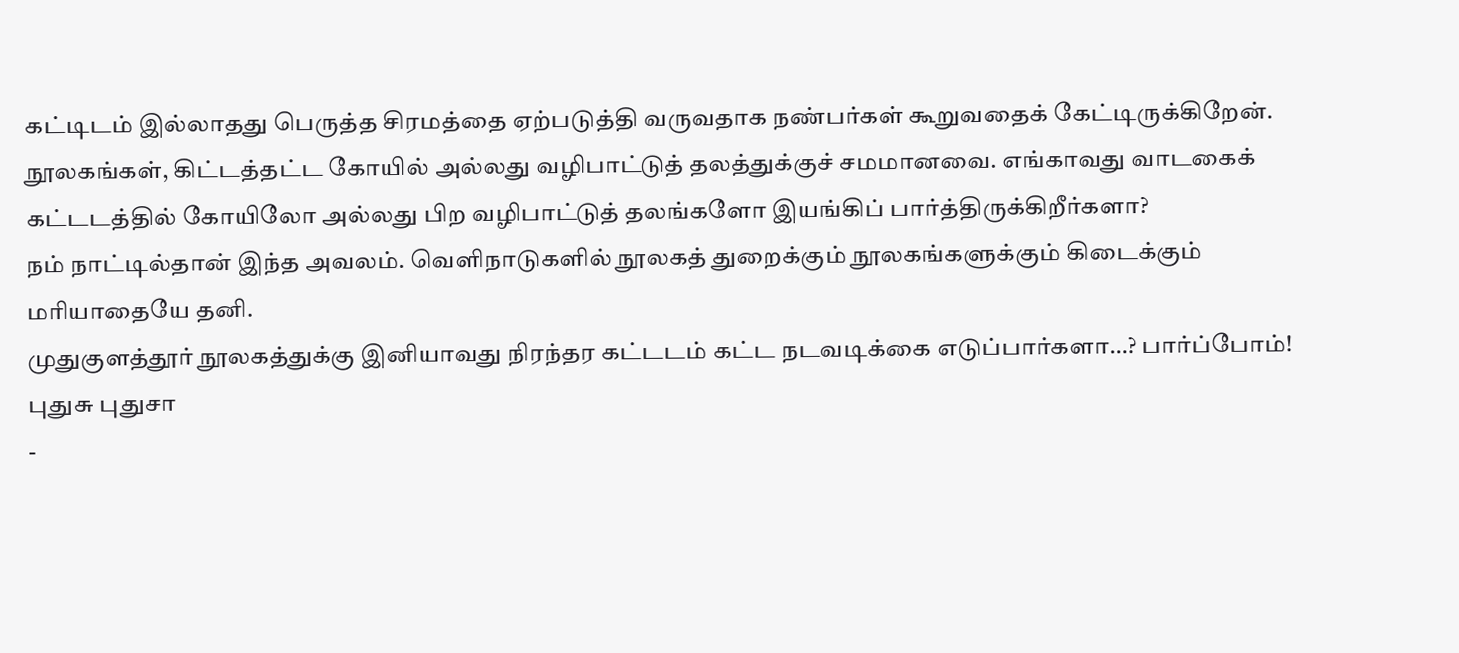கட்டிடம் இல்லாதது பெருத்த சிரமத்தை ஏற்படுத்தி வருவதாக நண்பர்கள் கூறுவதைக் கேட்டிருக்கிறேன்.
நூலகங்கள், கிட்டத்தட்ட கோயில் அல்லது வழிபாட்டுத் தலத்துக்குச் சமமானவை. எங்காவது வாடகைக் கட்டடத்தில் கோயிலோ அல்லது பிற வழிபாட்டுத் தலங்களோ இயங்கிப் பார்த்திருக்கிறீர்களா?
நம் நாட்டில்தான் இந்த அவலம். வெளிநாடுகளில் நூலகத் துறைக்கும் நூலகங்களுக்கும் கிடைக்கும் மரியாதையே தனி.
முதுகுளத்தூர் நூலகத்துக்கு இனியாவது நிரந்தர கட்டடம் கட்ட நடவடிக்கை எடுப்பார்களா…? பார்ப்போம்!
புதுசு புதுசா
-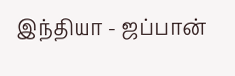இந்தியா - ஜப்பான்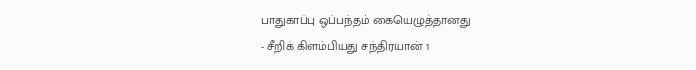பாதுகாப்பு ஒப்பந்தம் கையெழுத்தானது
- சீறிக் கிளம்பியது சந்திரயான் 1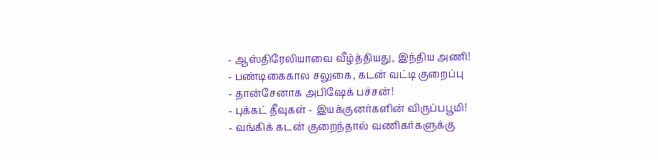- ஆஸ்திரேலியாவை வீழ்த்தியது, இந்திய அணி!
- பண்டிகைகால சலுகை, கடன் வட்டி குறைப்பு
- தான்சேனாக அபிஷேக் பச்சன்!
- புக்கட் தீவுகள் - இயக்குனர்களின் விருப்பபூமி!
- வங்கிக் கடன் குறைந்தால் வணிகர்களுக்கு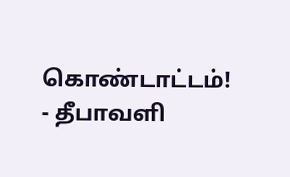கொண்டாட்டம்!
- தீபாவளி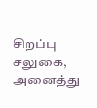சிறப்பு சலுகை, அனைத்து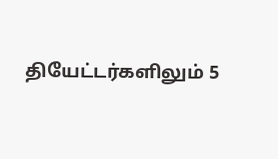தியேட்டர்களிலும் 5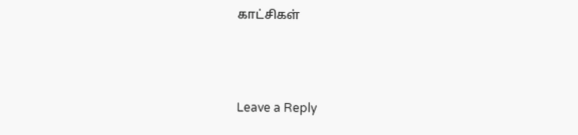காட்சிகள்



Leave a Reply